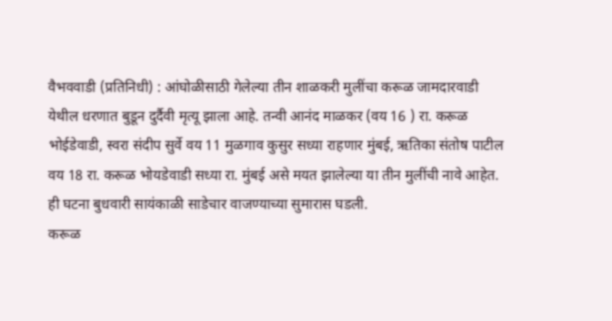वैभववाडी (प्रतिनिधी) : आंघोळीसाठी गेलेल्या तीन शाळकरी मुलींचा करूळ जामदारवाडी येथील धरणात बुडून दुर्दैवी मृत्यू झाला आहे. तन्वी आनंद माळकर (वय 16 ) रा. करूळ भोईडेवाडी, स्वरा संदीप सुर्वे वय 11 मुळगाव कुसुर सध्या राहणार मुंबई, ऋतिका संतोष पाटील वय 18 रा. करूळ भोयडेवाडी सध्या रा. मुंबई असे मयत झालेल्या या तीन मुलींची नावे आहेत. ही घटना बुधवारी सायंकाळी साडेचार वाजण्याच्या सुमारास घडली.
करूळ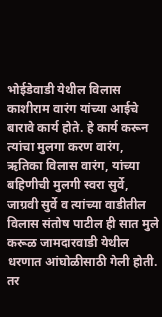भोईडेवाडी येथील विलास काशीराम वारंग यांच्या आईचे बारावे कार्य होते. हे कार्य करून त्यांचा मुलगा करण वारंग, ऋतिका विलास वारंग, यांच्या बहिणीची मुलगी स्वरा सुर्वे, जाग्रवी सुर्वे व त्यांच्या वाडीतील विलास संतोष पाटील ही सात मुले करूळ जामदारवाडी येथील धरणात आंघोळीसाठी गेली होती. तर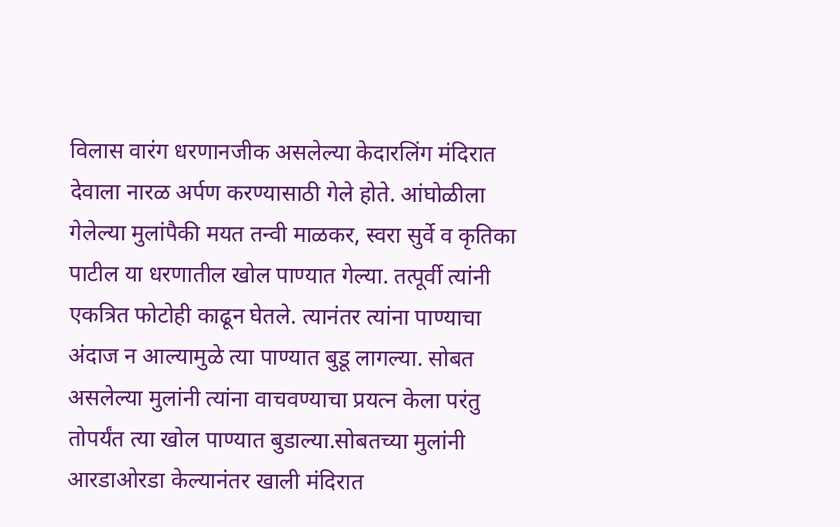विलास वारंग धरणानजीक असलेल्या केदारलिंग मंदिरात देवाला नारळ अर्पण करण्यासाठी गेले होते. आंघोळीला गेलेल्या मुलांपैकी मयत तन्वी माळकर, स्वरा सुर्वे व कृतिका पाटील या धरणातील खोल पाण्यात गेल्या. तत्पूर्वी त्यांनी एकत्रित फोटोही काढून घेतले. त्यानंतर त्यांना पाण्याचा अंदाज न आल्यामुळे त्या पाण्यात बुडू लागल्या. सोबत असलेल्या मुलांनी त्यांना वाचवण्याचा प्रयत्न केला परंतु तोपर्यंत त्या खोल पाण्यात बुडाल्या.सोबतच्या मुलांनी आरडाओरडा केल्यानंतर खाली मंदिरात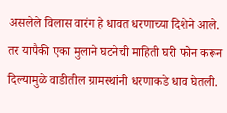असलेले विलास वारंग हे धावत धरणाच्या दिशेने आले. तर यापैकी एका मुलाने घटनेची माहिती घरी फोन करून दिल्यामुळे वाडीतील ग्रामस्थांनी धरणाकडे धाव घेतली.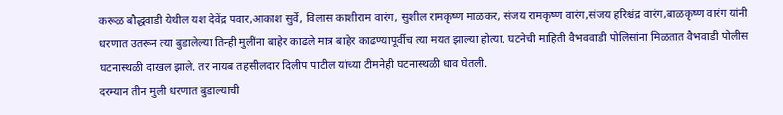करूळ बौद्धवाडी येथील यश देवेंद्र पवार,आकाश सुर्वे, विलास काशीराम वारंग, सुशील रामकृष्ण माळकर, संजय रामकृष्ण वारंग,संजय हरिश्चंद्र वारंग,बाळकृष्ण वारंग यांनी धरणात उतरून त्या बुडालेल्या तिन्ही मुलींना बाहेर काढले मात्र बाहेर काढण्यापूर्वीच त्या मयत झाल्या होत्या. घटनेची माहिती वैभववाडी पोलिसांना मिळतात वैभवाडी पोलीस घटनास्थळी दाखल झाले. तर नायब तहसीलदार दिलीप पाटील यांच्या टीमनेही घटनास्थळी धाव घेतली.
दरम्यान तीन मुली धरणात बुडाल्याची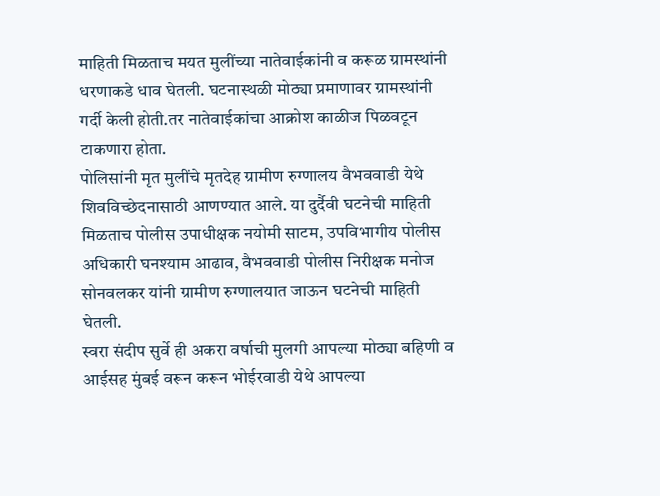माहिती मिळताच मयत मुलींच्या नातेवाईकांनी व करूळ ग्रामस्थांनी धरणाकडे धाव घेतली. घटनास्थळी मोठ्या प्रमाणावर ग्रामस्थांनी गर्दी केली होती.तर नातेवाईकांचा आक्रोश काळीज पिळवटून टाकणारा होता.
पोलिसांनी मृत मुलींचे मृतदेह ग्रामीण रुग्णालय वैभववाडी येथे शिवविच्छेदनासाठी आणण्यात आले. या दुर्दैवी घटनेची माहिती मिळताच पोलीस उपाधीक्षक नयोमी साटम, उपविभागीय पोलीस अधिकारी घनश्याम आढाव, वैभववाडी पोलीस निरीक्षक मनोज सोनवलकर यांनी ग्रामीण रुग्णालयात जाऊन घटनेची माहिती घेतली.
स्वरा संदीप सुर्वे ही अकरा वर्षाची मुलगी आपल्या मोठ्या बहिणी व आईसह मुंबई वरून करून भोईरवाडी येथे आपल्या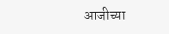आजीच्या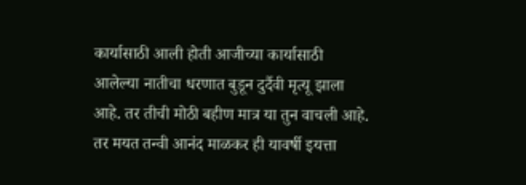कार्यासाठी आली होती आजीच्या कार्यासाठी आलेल्या नातीचा धरणात बुडून दुर्दैवी मृत्यू झाला आहे. तर तीची मोठी बहीण मात्र या तुन वाचली आहे. तर मयत तन्वी आनंद माळकर ही यावर्षी इयत्ता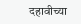दहावीच्या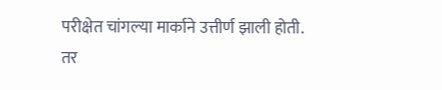परीक्षेत चांगल्या मार्काने उत्तीर्ण झाली होती. तर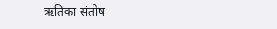ऋतिका संतोष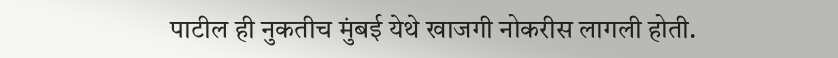पाटील ही नुकतीच मुंबई येथे खाजगी नोकरीस लागली होती.